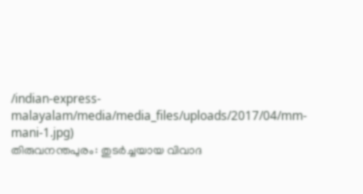/indian-express-malayalam/media/media_files/uploads/2017/04/mm-mani-1.jpg)
തിരുവനന്തപുരം: തുടർച്ചയായ വിവാദ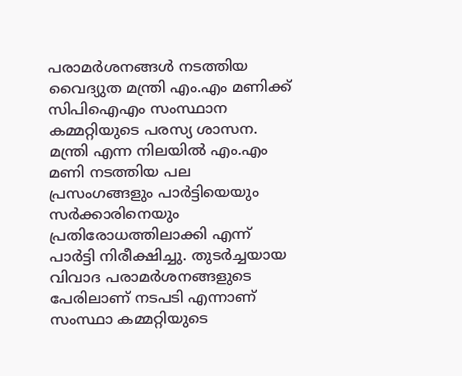പരാമർശനങ്ങൾ നടത്തിയ വൈദ്യുത മന്ത്രി എം.എം മണിക്ക് സിപിഐഎം സംസ്ഥാന കമ്മറ്റിയുടെ പരസ്യ ശാസന. മന്ത്രി എന്ന നിലയിൽ എം.എം മണി നടത്തിയ പല പ്രസംഗങ്ങളും പാർട്ടിയെയും സർക്കാരിനെയും പ്രതിരോധത്തിലാക്കി എന്ന് പാർട്ടി നിരീക്ഷിച്ചു. തുടർച്ചയായ വിവാദ പരാമർശനങ്ങളുടെ പേരിലാണ് നടപടി എന്നാണ് സംസ്ഥാ കമ്മറ്റിയുടെ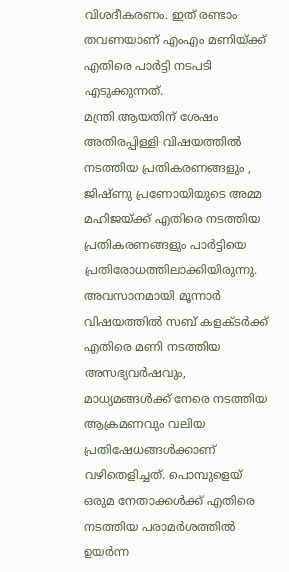വിശദീകരണം. ഇത് രണ്ടാം തവണയാണ് എംഎം മണിയ്ക്ക് എതിരെ പാർട്ടി നടപടി എടുക്കുന്നത്.
മന്ത്രി ആയതിന് ശേഷം അതിരപ്പിള്ളി വിഷയത്തിൽ നടത്തിയ പ്രതികരണങ്ങളും , ജിഷ്ണു പ്രണോയിയുടെ അമ്മ മഹിജയ്ക്ക് എതിരെ നടത്തിയ പ്രതികരണങ്ങളും പാർട്ടിയെ പ്രതിരോധത്തിലാക്കിയിരുന്നു. അവസാനമായി മൂന്നാർ വിഷയത്തിൽ സബ് കളക്ടർക്ക് എതിരെ മണി നടത്തിയ അസഭ്യവർഷവും, മാധ്യമങ്ങൾക്ക് നേരെ നടത്തിയ ആക്രമണവും വലിയ പ്രതിഷേധങ്ങൾക്കാണ് വഴിതെളിച്ചത്. പൊമ്പുളെയ് ഒരുമ നേതാക്കൾക്ക് എതിരെ നടത്തിയ പരാമർശത്തിൽ ഉയർന്ന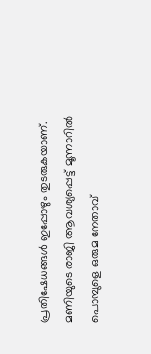പ്രതിഷേധങ്ങൾ ഇപ്പോഴും തുടരുകയാണ്. മണിയുടെ രാജി ആവശ്യപ്പെട്ട് മൂന്നാറിൽ പൊമ്പുളെ ഒരുമ നേതാവ്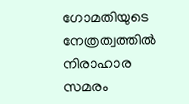ഗോമതിയുടെ നേത്രത്വത്തിൽ നിരാഹാര സമരം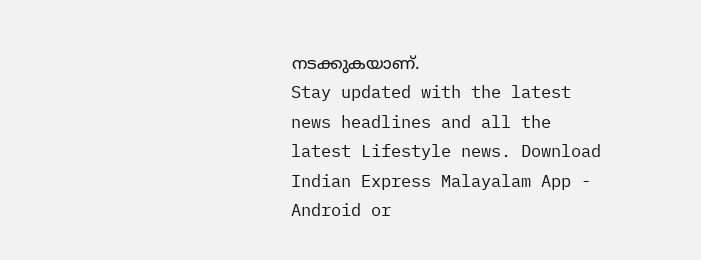നടക്കുകയാണ്.
Stay updated with the latest news headlines and all the latest Lifestyle news. Download Indian Express Malayalam App - Android or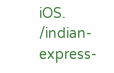iOS.
/indian-express-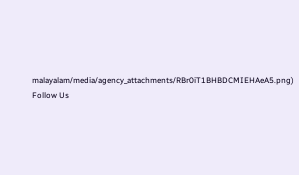malayalam/media/agency_attachments/RBr0iT1BHBDCMIEHAeA5.png)
Follow Us